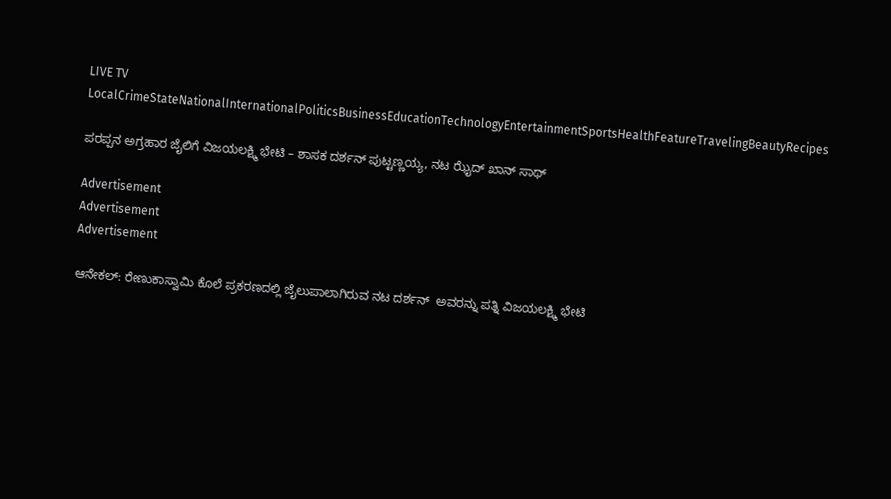LIVE TV LocalCrimeStateNationalInternationalPoliticsBusinessEducationTechnologyEntertainmentSportsHealthFeatureTravelingBeautyRecipes

ಪರಪ್ಪನ ಅಗ್ರಹಾರ ಜೈಲಿಗೆ ವಿಜಯಲಕ್ಷ್ಮಿ ಭೇಟಿ – ಶಾಸಕ ದರ್ಶನ್ ಪುಟ್ಟಣ್ಣಯ್ಯ, ನಟ ಝೈದ್ ಖಾನ್ ಸಾಥ್

Advertisement
Advertisement
Advertisement

ಆನೇಕಲ್: ರೇಣುಕಾಸ್ವಾಮಿ ಕೊಲೆ ಪ್ರಕರಣದಲ್ಲಿ ಜೈಲುಪಾಲಾಗಿರುವ ನಟ ದರ್ಶನ್  ಅವರನ್ನು ಪತ್ನಿ ವಿಜಯಲಕ್ಷ್ಮಿ ಭೇಟಿ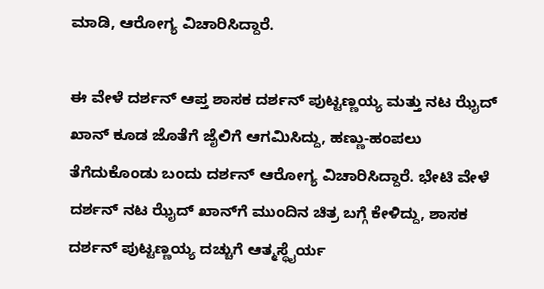ಮಾಡಿ, ಆರೋಗ್ಯ ವಿಚಾರಿಸಿದ್ದಾರೆ.

ಈ ವೇಳೆ ದರ್ಶನ್ ಆಪ್ತ ಶಾಸಕ ದರ್ಶನ್ ಪುಟ್ಟಣ್ಣಯ್ಯ ಮತ್ತು ನಟ ಝೈದ್ ಖಾನ್ ಕೂಡ ಜೊತೆಗೆ ಜೈಲಿಗೆ ಆಗಮಿಸಿದ್ದು, ಹಣ್ಣು-ಹಂಪಲು ತೆಗೆದುಕೊಂಡು ಬಂದು ದರ್ಶನ್ ಆರೋಗ್ಯ ವಿಚಾರಿಸಿದ್ದಾರೆ. ಭೇಟಿ ವೇಳೆ ದರ್ಶನ್ ನಟ ಝೈದ್ ಖಾನ್‌ಗೆ ಮುಂದಿನ ಚಿತ್ರ ಬಗ್ಗೆ ಕೇಳಿದ್ದು, ಶಾಸಕ ದರ್ಶನ್ ಪುಟ್ಟಣ್ಣಯ್ಯ ದಚ್ಚುಗೆ ಆತ್ಮಸ್ಥೈರ್ಯ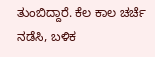ತುಂಬಿದ್ದಾರೆ. ಕೆಲ ಕಾಲ ಚರ್ಚೆ ನಡೆಸಿ, ಬಳಿಕ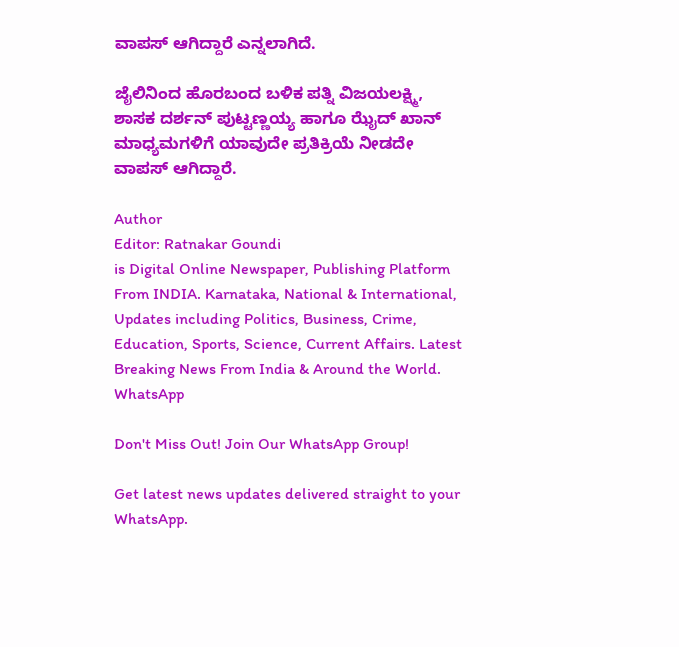ವಾಪಸ್ ಆಗಿದ್ದಾರೆ ಎನ್ನಲಾಗಿದೆ.

ಜೈಲಿನಿಂದ ಹೊರಬಂದ ಬಳಿಕ ಪತ್ನಿ ವಿಜಯಲಕ್ಷ್ಮಿ, ಶಾಸಕ ದರ್ಶನ್ ಪುಟ್ಟಣ್ಣಯ್ಯ ಹಾಗೂ ಝೈದ್ ಖಾನ್ ಮಾಧ್ಯಮಗಳಿಗೆ ಯಾವುದೇ ಪ್ರತಿಕ್ರಿಯೆ ನೀಡದೇ ವಾಪಸ್ ಆಗಿದ್ದಾರೆ.

Author
Editor: Ratnakar Goundi
is Digital Online Newspaper, Publishing Platform From INDIA. Karnataka, National & International, Updates including Politics, Business, Crime, Education, Sports, Science, Current Affairs. Latest Breaking News From India & Around the World.
WhatsApp

Don't Miss Out! Join Our WhatsApp Group!

Get latest news updates delivered straight to your WhatsApp.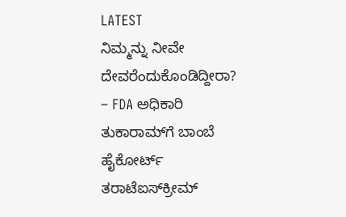LATEST
ನಿಮ್ಮನ್ನು ನೀವೇ ದೇವರೆಂದುಕೊಂಡಿದ್ದೀರಾ? – FDA ಅಧಿಕಾರಿ ತುಕಾರಾಮ್‌ಗೆ ಬಾಂಬೆ ಹೈಕೋರ್ಟ್‌ ತರಾಟೆಐಸ್‌ಕ್ರೀಮ್‌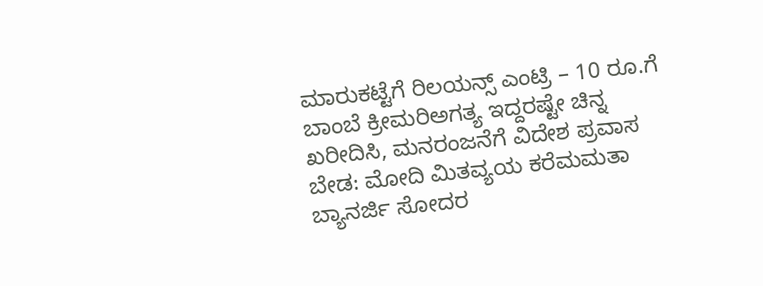ಮಾರುಕಟ್ಟೆಗೆ ರಿಲಯನ್ಸ್‌ ಎಂಟ್ರಿ – 10 ರೂ.ಗೆ ಬಾಂಬೆ ಕ್ರೀಮರಿಅಗತ್ಯ ಇದ್ದರಷ್ಟೇ ಚಿನ್ನ ಖರೀದಿಸಿ, ಮನರಂಜನೆಗೆ ವಿದೇಶ ಪ್ರವಾಸ ಬೇಡ: ಮೋದಿ ಮಿತವ್ಯಯ ಕರೆಮಮತಾ ಬ್ಯಾನರ್ಜಿ ಸೋದರ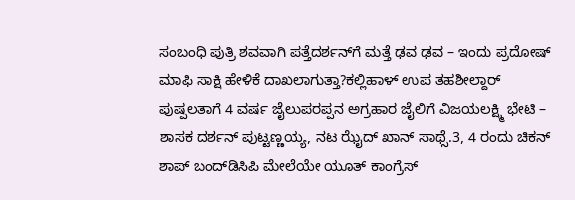ಸಂಬಂಧಿ ಪುತ್ರಿ ಶವವಾಗಿ ಪತ್ತೆದರ್ಶನ್‌ಗೆ ಮತ್ತೆ ಢವ ಢವ – ಇಂದು ಪ್ರದೋಷ್ ಮಾಫಿ ಸಾಕ್ಷಿ ಹೇಳಿಕೆ ದಾಖಲಾಗುತ್ತಾ?ಕಲ್ಲಿಹಾಳ್‌ ಉಪ ತಹಶೀಲ್ದಾರ್‌ ಪುಷ್ಪಲತಾಗೆ 4 ವರ್ಷ ಜೈಲುಪರಪ್ಪನ ಅಗ್ರಹಾರ ಜೈಲಿಗೆ ವಿಜಯಲಕ್ಷ್ಮಿ ಭೇಟಿ – ಶಾಸಕ ದರ್ಶನ್ ಪುಟ್ಟಣ್ಣಯ್ಯ, ನಟ ಝೈದ್ ಖಾನ್ ಸಾಥ್ಸೆ.3, 4 ರಂದು ಚಿಕನ್‌ ಶಾಪ್‌ ಬಂದ್‌ಡಿಸಿಪಿ ಮೇಲೆಯೇ ಯೂತ್ ಕಾಂಗ್ರೆಸ್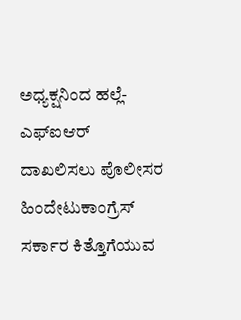ಅಧ್ಯಕ್ಷನಿಂದ ಹಲ್ಲೆ- ಎಫ್‌ಐಆರ್ ದಾಖಲಿಸಲು ಪೊಲೀಸರ ಹಿಂದೇಟುಕಾಂಗ್ರೆಸ್ ಸರ್ಕಾರ ಕಿತ್ತೊಗೆಯುವ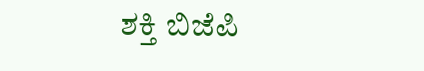ಶಕ್ತಿ ಬಿಜೆಪಿ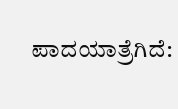ಪಾದಯಾತ್ರೆಗಿದೆ: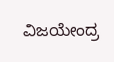ವಿಜಯೇಂದ್ರ